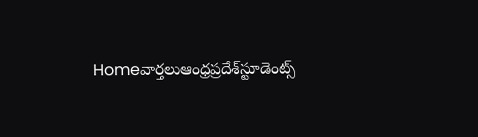Homeవార్తలుఆంధ్రప్రదేశ్‌స్టూడెంట్స్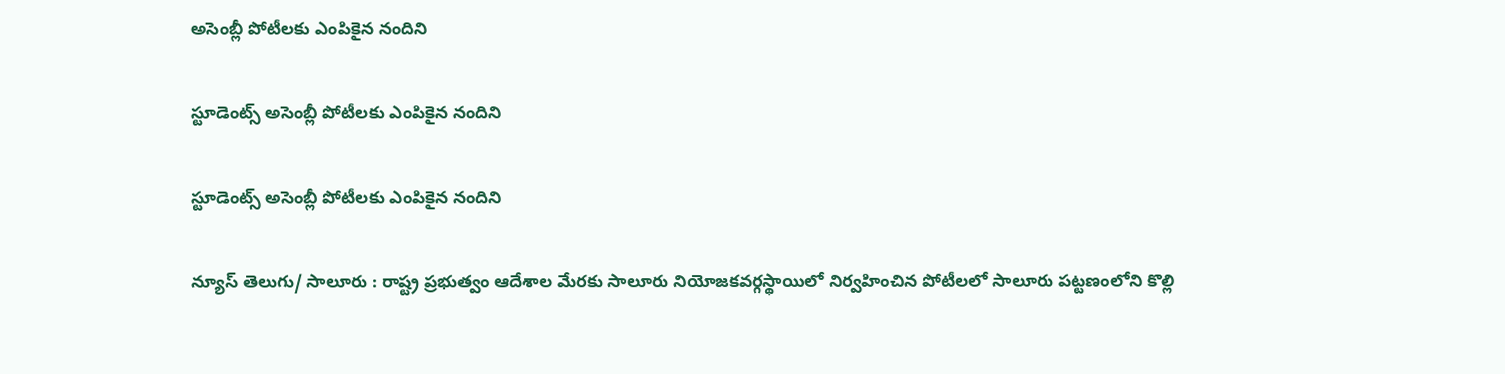అసెంబ్లీ పోటీలకు ఎంపికైన నందిని

స్టూడెంట్స్ అసెంబ్లీ పోటీలకు ఎంపికైన నందిని

స్టూడెంట్స్ అసెంబ్లీ పోటీలకు ఎంపికైన నందిని

న్యూస్ తెలుగు/ సాలూరు : రాష్ట్ర ప్రభుత్వం ఆదేశాల మేరకు సాలూరు నియోజకవర్గస్థాయిలో నిర్వహించిన పోటీలలో సాలూరు పట్టణంలోని కొల్లి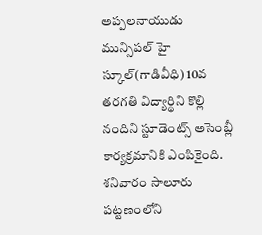అప్పలనాయుడు మున్సిపల్ హై స్కూల్(గాడివీధి) 10వ తరగతి విద్యార్థిని కొల్లి నందిని స్టూడెంట్స్ అసెంబ్లీ కార్యక్రమానికి ఎంపికైంది. శనివారం సాలూరు పట్టణంలోని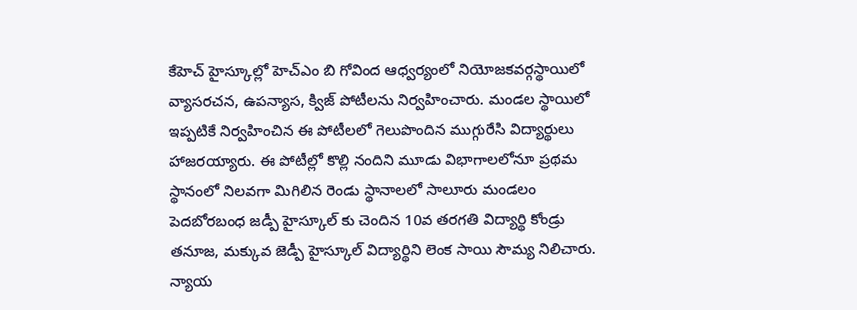కేహెచ్ హైస్కూల్లో హెచ్ఎం బి గోవింద ఆధ్వర్యంలో నియోజకవర్గస్థాయిలో వ్యాసరచన, ఉపన్యాస, క్విజ్ పోటీలను నిర్వహించారు. మండల స్థాయిలో ఇప్పటికే నిర్వహించిన ఈ పోటీలలో గెలుపొందిన ముగ్గురేసి విద్యార్థులు హాజరయ్యారు. ఈ పోటీల్లో కొల్లి నందిని మూడు విభాగాలలోనూ ప్రథమ స్థానంలో నిలవగా మిగిలిన రెండు స్థానాలలో సాలూరు మండలం పెదబోరబంధ జడ్పీ హైస్కూల్ కు చెందిన 10వ తరగతి విద్యార్థి కోండ్రు తనూజ, మక్కువ జెడ్పీ హైస్కూల్ విద్యార్థిని లెంక సాయి సౌమ్య నిలిచారు. న్యాయ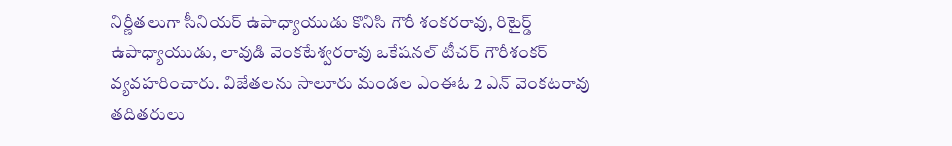నిర్ణీతలుగా సీనియర్ ఉపాధ్యాయుడు కొనిసి గౌరీ శంకరరావు, రిటైర్డ్ ఉపాధ్యాయుడు, లావుడి వెంకటేశ్వరరావు ఒకేషనల్ టీచర్ గౌరీశంకర్ వ్యవహరించారు. విజేతలను సాలూరు మండల ఎంఈఓ 2 ఎన్ వెంకటరావు తదితరులు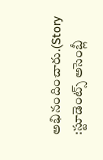అభినందించారు.(Story :స్టూడెంట్స్ అసెంబ్లీ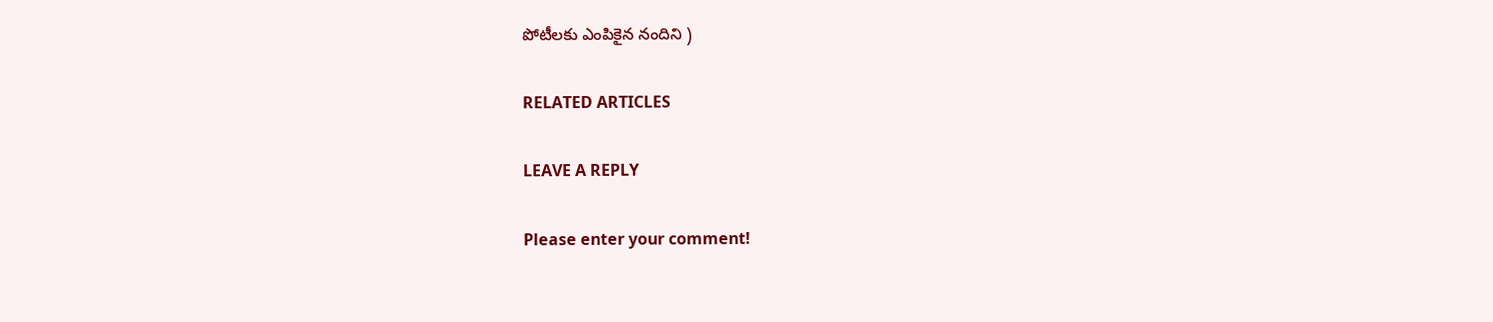పోటీలకు ఎంపికైన నందిని )

RELATED ARTICLES

LEAVE A REPLY

Please enter your comment!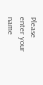Please enter your name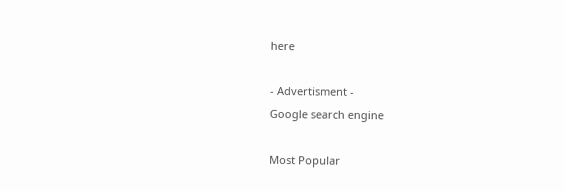here

- Advertisment -
Google search engine

Most Popular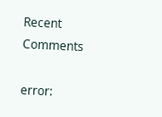Recent Comments

error: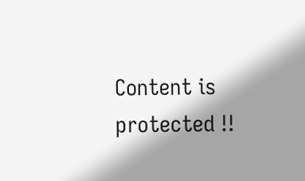Content is protected !!